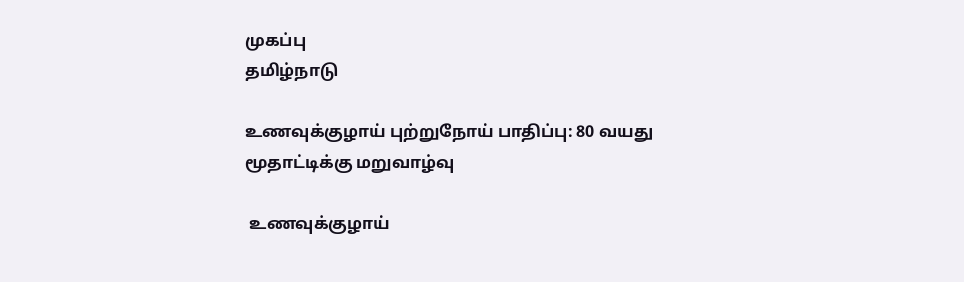முகப்பு
தமிழ்நாடு

உணவுக்குழாய் புற்றுநோய் பாதிப்பு: 80 வயது மூதாட்டிக்கு மறுவாழ்வு

 உணவுக்குழாய்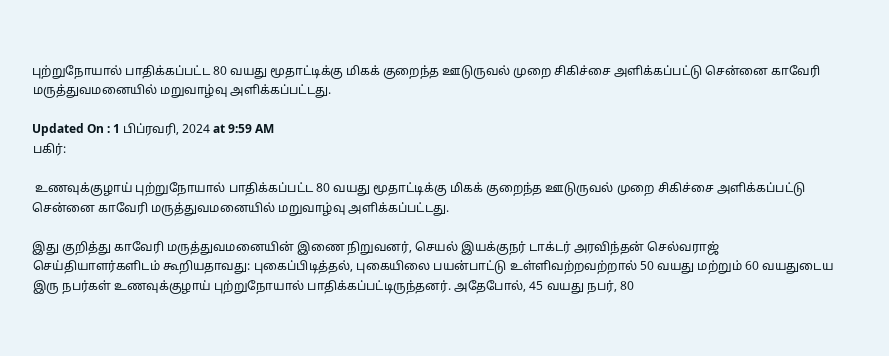புற்றுநோயால் பாதிக்கப்பட்ட 80 வயது மூதாட்டிக்கு மிகக் குறைந்த ஊடுருவல் முறை சிகிச்சை அளிக்கப்பட்டு சென்னை காவேரி மருத்துவமனையில் மறுவாழ்வு அளிக்கப்பட்டது.

Updated On : 1 பிப்ரவரி, 2024 at 9:59 AM
பகிர்:

 உணவுக்குழாய் புற்றுநோயால் பாதிக்கப்பட்ட 80 வயது மூதாட்டிக்கு மிகக் குறைந்த ஊடுருவல் முறை சிகிச்சை அளிக்கப்பட்டு சென்னை காவேரி மருத்துவமனையில் மறுவாழ்வு அளிக்கப்பட்டது.

இது குறித்து காவேரி மருத்துவமனையின் இணை நிறுவனர், செயல் இயக்குநர் டாக்டர் அரவிந்தன் செல்வராஜ் செய்தியாளர்களிடம் கூறியதாவது: புகைப்பிடித்தல், புகையிலை பயன்பாட்டு உள்ளிவற்றவற்றால் 50 வயது மற்றும் 60 வயதுடைய இரு நபர்கள் உணவுக்குழாய் புற்றுநோயால் பாதிக்கப்பட்டிருந்தனர். அதேபோல், 45 வயது நபர், 80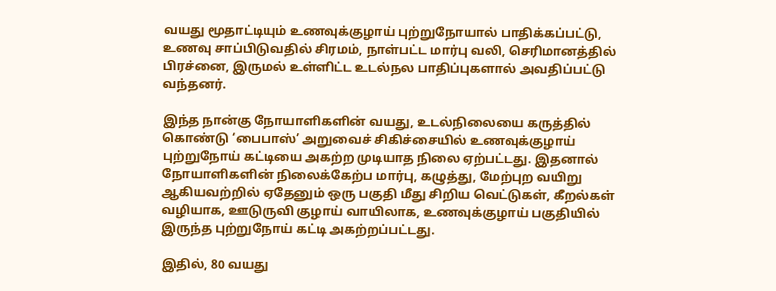வயது மூதாட்டியும் உணவுக்குழாய் புற்றுநோயால் பாதிக்கப்பட்டு, உணவு சாப்பிடுவதில் சிரமம், நாள்பட்ட மார்பு வலி, செரிமானத்தில் பிரச்னை, இருமல் உள்ளிட்ட உடல்நல பாதிப்புகளால் அவதிப்பட்டு வந்தனர்.

இந்த நான்கு நோயாளிகளின் வயது, உடல்நிலையை கருத்தில் கொண்டு ‘பைபாஸ்’ அறுவைச் சிகிச்சையில் உணவுக்குழாய் புற்றுநோய் கட்டியை அகற்ற முடியாத நிலை ஏற்பட்டது. இதனால் நோயாளிகளின் நிலைக்கேற்ப மார்பு, கழுத்து, மேற்புற வயிறு ஆகியவற்றில் ஏதேனும் ஒரு பகுதி மீது சிறிய வெட்டுகள், கீறல்கள் வழியாக, ஊடுருவி குழாய் வாயிலாக, உணவுக்குழாய் பகுதியில் இருந்த புற்றுநோய் கட்டி அகற்றப்பட்டது.

இதில், 80 வயது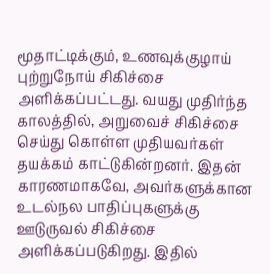மூதாட்டிக்கும், உணவுக்குழாய் புற்றுநோய் சிகிச்சை அளிக்கப்பட்டது. வயது முதிர்ந்த காலத்தில், அறுவைச் சிகிச்சை செய்து கொள்ள முதியவர்கள் தயக்கம் காட்டுகின்றனர். இதன் காரணமாகவே, அவர்களுக்கான உடல்நல பாதிப்புகளுக்கு ஊடுருவல் சிகிச்சை அளிக்கப்படுகிறது. இதில்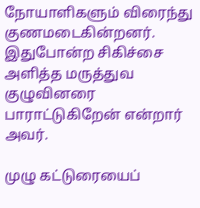நோயாளிகளும் விரைந்து குணமடைகின்றனர். இதுபோன்ற சிகிச்சை அளித்த மருத்துவ குழுவினரை பாராட்டுகிறேன் என்றார் அவர்.

முழு கட்டுரையைப்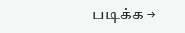படிக்க →